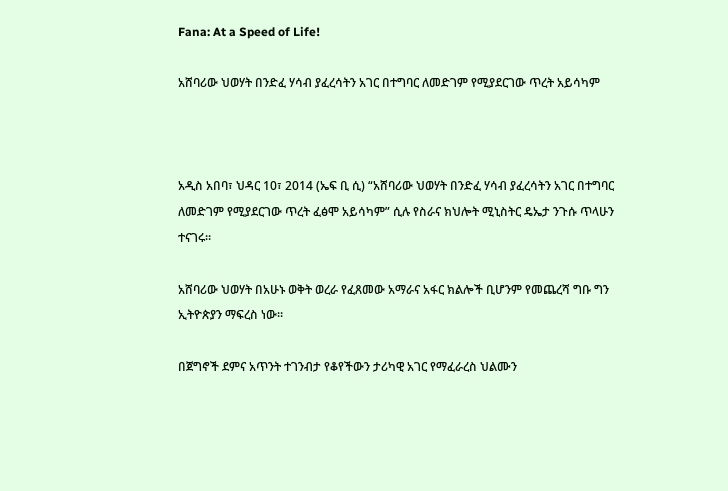Fana: At a Speed of Life!

አሸባሪው ህወሃት በንድፈ ሃሳብ ያፈረሳትን አገር በተግባር ለመድገም የሚያደርገው ጥረት አይሳካም



አዲስ አበባ፣ ህዳር 10፣ 2014 (ኤፍ ቢ ሲ) “አሸባሪው ህወሃት በንድፈ ሃሳብ ያፈረሳትን አገር በተግባር ለመድገም የሚያደርገው ጥረት ፈፅሞ አይሳካም” ሲሉ የስራና ክህሎት ሚኒስትር ዴኤታ ንጉሱ ጥላሁን ተናገሩ።

አሸባሪው ህወሃት በአሁኑ ወቅት ወረራ የፈጸመው አማራና አፋር ክልሎች ቢሆንም የመጨረሻ ግቡ ግን ኢትዮጵያን ማፍረስ ነው።

በጀግኖች ደምና አጥንት ተገንብታ የቆየችውን ታሪካዊ አገር የማፈራረስ ህልሙን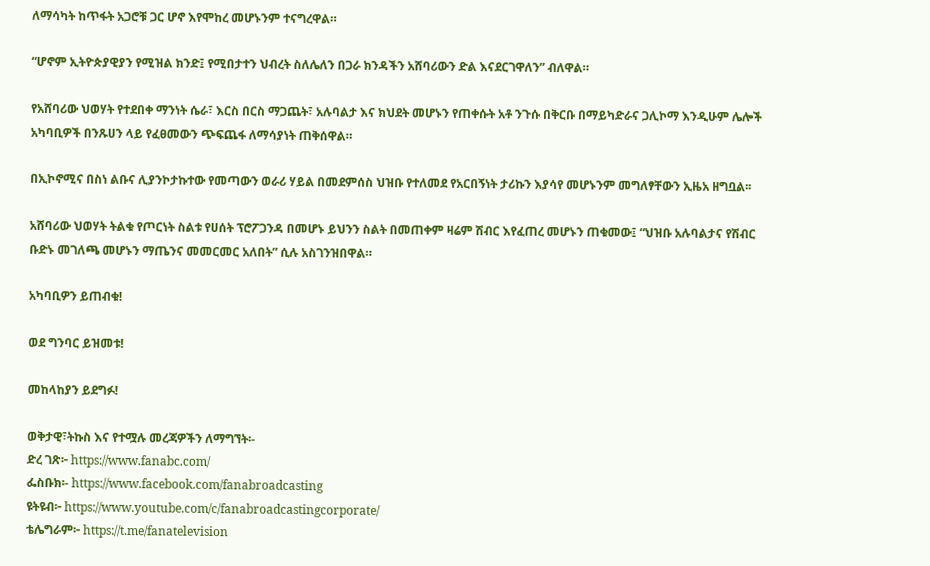ለማሳካት ከጥፋት አጋሮቹ ጋር ሆኖ እየሞከረ መሆኑንም ተናግረዋል።

“ሆኖም ኢትዮጵያዊያን የሚዝል ክንድ፤ የሚበታተን ህብረት ስለሌለን በጋራ ክንዳችን አሸባሪውን ድል እናደርገዋለን” ብለዋል።

የአሸባሪው ህወሃት የተደበቀ ማንነት ሴራ፣ እርስ በርስ ማጋጨት፣ አሉባልታ እና ክህደት መሆኑን የጠቀሱት አቶ ንጉሱ በቅርቡ በማይካድራና ጋሊኮማ እንዲሁም ሌሎች አካባቢዎች በንጹሀን ላይ የፈፀመውን ጭፍጨፋ ለማሳያነት ጠቅሰዋል።

በኢኮኖሚና በስነ ልቡና ሊያንኮታኩተው የመጣውን ወራሪ ሃይል በመደምሰስ ህዝቡ የተለመደ የአርበኝነት ታሪኩን እያሳየ መሆኑንም መግለፃቸውን ኢዜአ ዘግቧል፡፡

አሸባሪው ህወሃት ትልቁ የጦርነት ስልቱ የሀሰት ፕሮፖጋንዳ በመሆኑ ይህንን ስልት በመጠቀም ዛሬም ሽብር እየፈጠረ መሆኑን ጠቁመው፤ “ህዝቡ አሉባልታና የሽብር ቡድኑ መገለጫ መሆኑን ማጤንና መመርመር አለበት” ሲሉ አስገንዝበዋል።

አካባቢዎን ይጠብቁ!

ወደ ግንባር ይዝመቱ!

መከላከያን ይደግፉ!

ወቅታዊ፣ትኩስ እና የተሟሉ መረጃዎችን ለማግኘት፡-
ድረ ገጽ፦ https://www.fanabc.com/
ፌስቡክ፡- https://www.facebook.com/fanabroadcasting
ዩትዩብ፦ https://www.youtube.com/c/fanabroadcastingcorporate/
ቴሌግራም፦ https://t.me/fanatelevision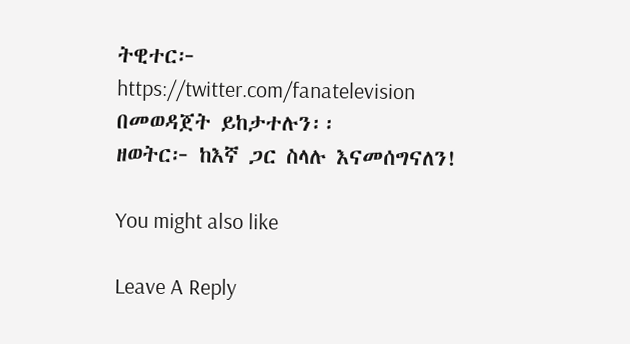ትዊተር፦ https://twitter.com/fanatelevision በመወዳጀት ይከታተሉን፡፡
ዘወትር፦ ከእኛ ጋር ስላሉ እናመሰግናለን!

You might also like

Leave A Reply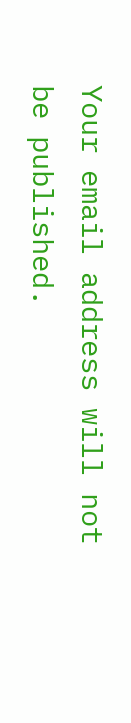Your email address will not be published.